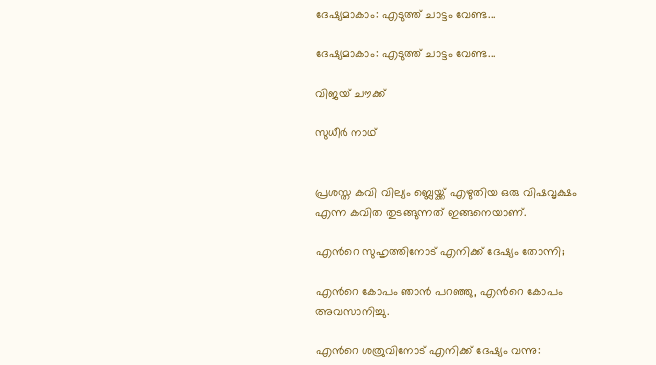ദേഷ്യമാകാം: എടുത്ത് ചാട്ടം വേണ്ട...

ദേഷ്യമാകാം: എടുത്ത് ചാട്ടം വേണ്ട...

വിജയ് ചൗക്ക്

സുധീര്‍ നാഥ്


പ്രശസ്ത കവി വില്യം ബ്ലെയ്ക്ക് എഴുതിയ ഒരു വിഷവൃക്ഷം എന്ന കവിത തുടങ്ങുന്നത് ഇങ്ങനെയാണ്.

എന്‍റെ സുഹൃത്തിനോട് എനിക്ക് ദേഷ്യം തോന്നി;

എന്‍റെ കോപം ഞാന്‍ പറഞ്ഞു, എന്‍റെ കോപം അവസാനിച്ചു.

എന്‍റെ ശത്രുവിനോട് എനിക്ക് ദേഷ്യം വന്നു: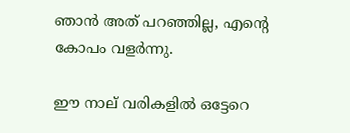ഞാന്‍ അത് പറഞ്ഞില്ല, എന്‍റെ കോപം വളര്‍ന്നു.

ഈ നാല് വരികളില്‍ ഒട്ടേറെ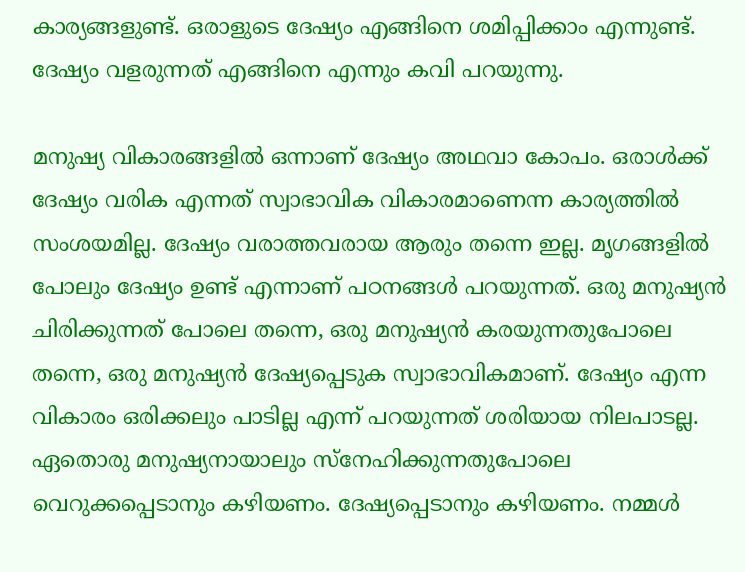കാര്യങ്ങളുണ്ട്. ഒരാളുടെ ദേഷ്യം എങ്ങിനെ ശമിപ്പിക്കാം എന്നുണ്ട്. ദേഷ്യം വളരുന്നത് എങ്ങിനെ എന്നും കവി പറയുന്നു.

മനുഷ്യ വികാരങ്ങളില്‍ ഒന്നാണ് ദേഷ്യം അഥവാ കോപം. ഒരാള്‍ക്ക് ദേഷ്യം വരിക എന്നത് സ്വാഭാവിക വികാരമാണെന്ന കാര്യത്തില്‍ സംശയമില്ല. ദേഷ്യം വരാത്തവരായ ആരും തന്നെ ഇല്ല. മൃഗങ്ങളില്‍ പോലും ദേഷ്യം ഉണ്ട് എന്നാണ് പഠനങ്ങള്‍ പറയുന്നത്. ഒരു മനുഷ്യന്‍ ചിരിക്കുന്നത് പോലെ തന്നെ, ഒരു മനുഷ്യന്‍ കരയുന്നതുപോലെ തന്നെ, ഒരു മനുഷ്യന്‍ ദേഷ്യപ്പെടുക സ്വാഭാവികമാണ്. ദേഷ്യം എന്ന വികാരം ഒരിക്കലും പാടില്ല എന്ന് പറയുന്നത് ശരിയായ നിലപാടല്ല. ഏതൊരു മനുഷ്യനായാലും സ്നേഹിക്കുന്നതുപോലെ വെറുക്കപ്പെടാനും കഴിയണം. ദേഷ്യപ്പെടാനും കഴിയണം. നമ്മള്‍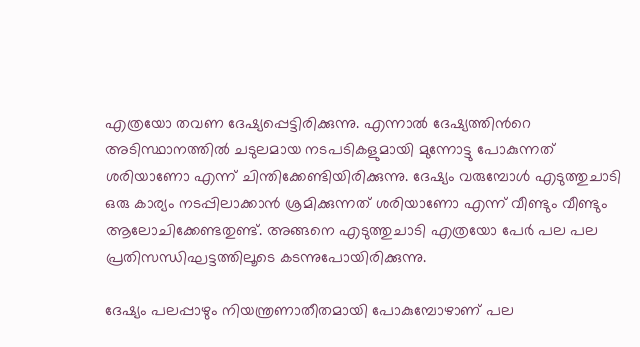എത്രയോ തവണ ദേഷ്യപ്പെട്ടിരിക്കുന്നു. എന്നാല്‍ ദേഷ്യത്തിന്‍റെ അടിസ്ഥാനത്തില്‍ ചടുലമായ നടപടികളുമായി മുന്നോട്ടു പോകുന്നത് ശരിയാണോ എന്ന് ചിന്തിക്കേണ്ടിയിരിക്കുന്നു. ദേഷ്യം വരുമ്പോള്‍ എടുത്തുചാടി ഒരു കാര്യം നടപ്പിലാക്കാന്‍ ശ്രമിക്കുന്നത് ശരിയാണോ എന്ന് വീണ്ടും വീണ്ടും ആലോചിക്കേണ്ടതുണ്ട്. അങ്ങനെ എടുത്തുചാടി എത്രയോ പേര്‍ പല പല പ്രതിസന്ധിഘട്ടത്തിലൂടെ കടന്നുപോയിരിക്കുന്നു.

ദേഷ്യം പലപ്പാഴും നിയന്ത്രണാതീതമായി പോകുമ്പോഴാണ് പല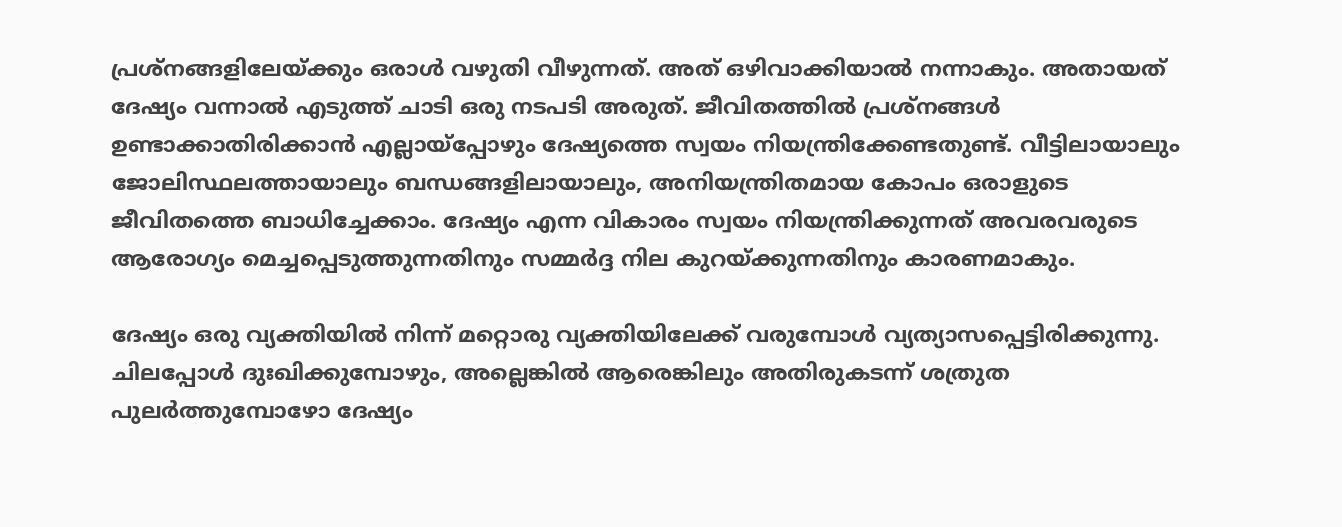പ്രശ്നങ്ങളിലേയ്ക്കും ഒരാള്‍ വഴുതി വീഴുന്നത്. അത് ഒഴിവാക്കിയാല്‍ നന്നാകും. അതായത് ദേഷ്യം വന്നാല്‍ എടുത്ത് ചാടി ഒരു നടപടി അരുത്. ജീവിതത്തില്‍ പ്രശ്നങ്ങള്‍ ഉണ്ടാക്കാതിരിക്കാന്‍ എല്ലായ്പ്പോഴും ദേഷ്യത്തെ സ്വയം നിയന്ത്രിക്കേണ്ടതുണ്ട്. വീട്ടിലായാലും ജോലിസ്ഥലത്തായാലും ബന്ധങ്ങളിലായാലും, അനിയന്ത്രിതമായ കോപം ഒരാളുടെ ജീവിതത്തെ ബാധിച്ചേക്കാം. ദേഷ്യം എന്ന വികാരം സ്വയം നിയന്ത്രിക്കുന്നത് അവരവരുടെ ആരോഗ്യം മെച്ചപ്പെടുത്തുന്നതിനും സമ്മര്‍ദ്ദ നില കുറയ്ക്കുന്നതിനും കാരണമാകും.

ദേഷ്യം ഒരു വ്യക്തിയില്‍ നിന്ന് മറ്റൊരു വ്യക്തിയിലേക്ക് വരുമ്പോള്‍ വ്യത്യാസപ്പെട്ടിരിക്കുന്നു. ചിലപ്പോള്‍ ദുഃഖിക്കുമ്പോഴും, അല്ലെങ്കില്‍ ആരെങ്കിലും അതിരുകടന്ന് ശത്രുത പുലര്‍ത്തുമ്പോഴോ ദേഷ്യം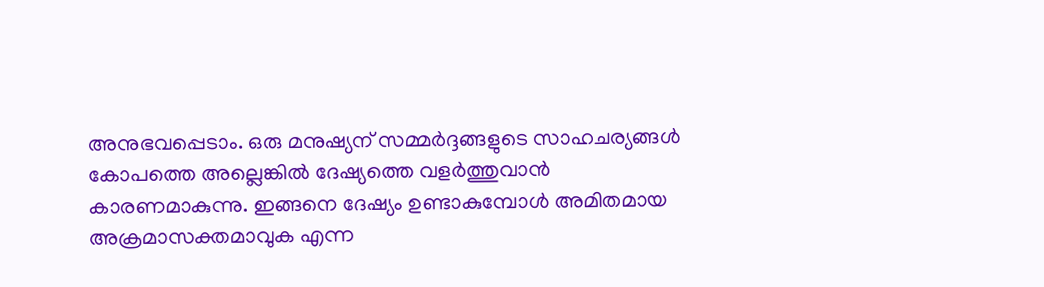അനുഭവപ്പെടാം. ഒരു മനുഷ്യന് സമ്മര്‍ദ്ദങ്ങളുടെ സാഹചര്യങ്ങള്‍ കോപത്തെ അല്ലെങ്കില്‍ ദേഷ്യത്തെ വളര്‍ത്തുവാന്‍ കാരണമാകുന്നു. ഇങ്ങനെ ദേഷ്യം ഉണ്ടാകുമ്പോള്‍ അമിതമായ അക്രമാസക്തമാവുക എന്ന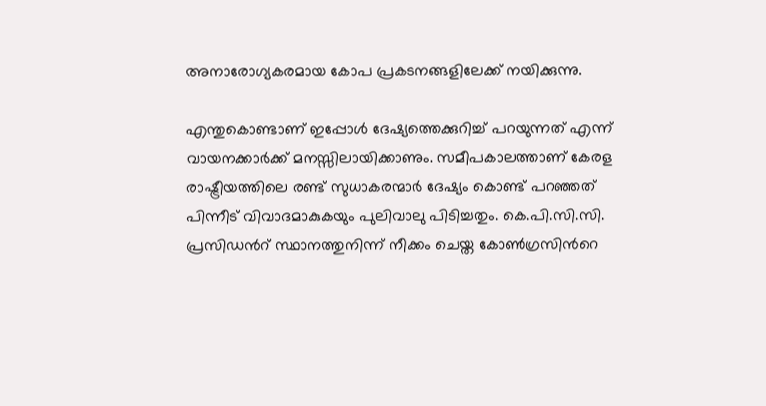അനാരോഗ്യകരമായ കോപ പ്രകടനങ്ങളിലേക്ക് നയിക്കുന്നു.

എന്തുകൊണ്ടാണ് ഇപ്പോള്‍ ദേഷ്യത്തെക്കുറിച്ച് പറയുന്നത് എന്ന് വായനക്കാര്‍ക്ക് മനസ്സിലായിക്കാണും. സമീപകാലത്താണ് കേരള രാഷ്ട്രീയത്തിലെ രണ്ട് സുധാകരന്മാര്‍ ദേഷ്യം കൊണ്ട് പറഞ്ഞത് പിന്നീട് വിവാദമാകുകയും പുലിവാലു പിടിച്ചതും. കെ.പി.സി.സി. പ്രസിഡന്‍റ് സ്ഥാനത്തുനിന്ന് നീക്കം ചെയ്ത കോണ്‍ഗ്രസിന്‍റെ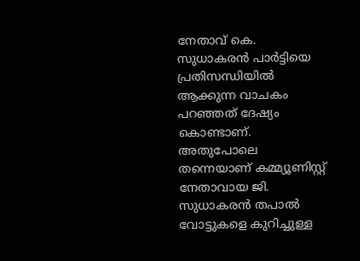നേതാവ് കെ. സുധാകരന്‍ പാര്‍ട്ടിയെ പ്രതിസന്ധിയില്‍ ആക്കുന്ന വാചകം പറഞ്ഞത് ദേഷ്യം കൊണ്ടാണ്. അതുപോലെ തന്നെയാണ് കമ്മ്യൂണിസ്റ്റ് നേതാവായ ജി. സുധാകരന്‍ തപാല്‍ വോട്ടുകളെ കുറിച്ചുള്ള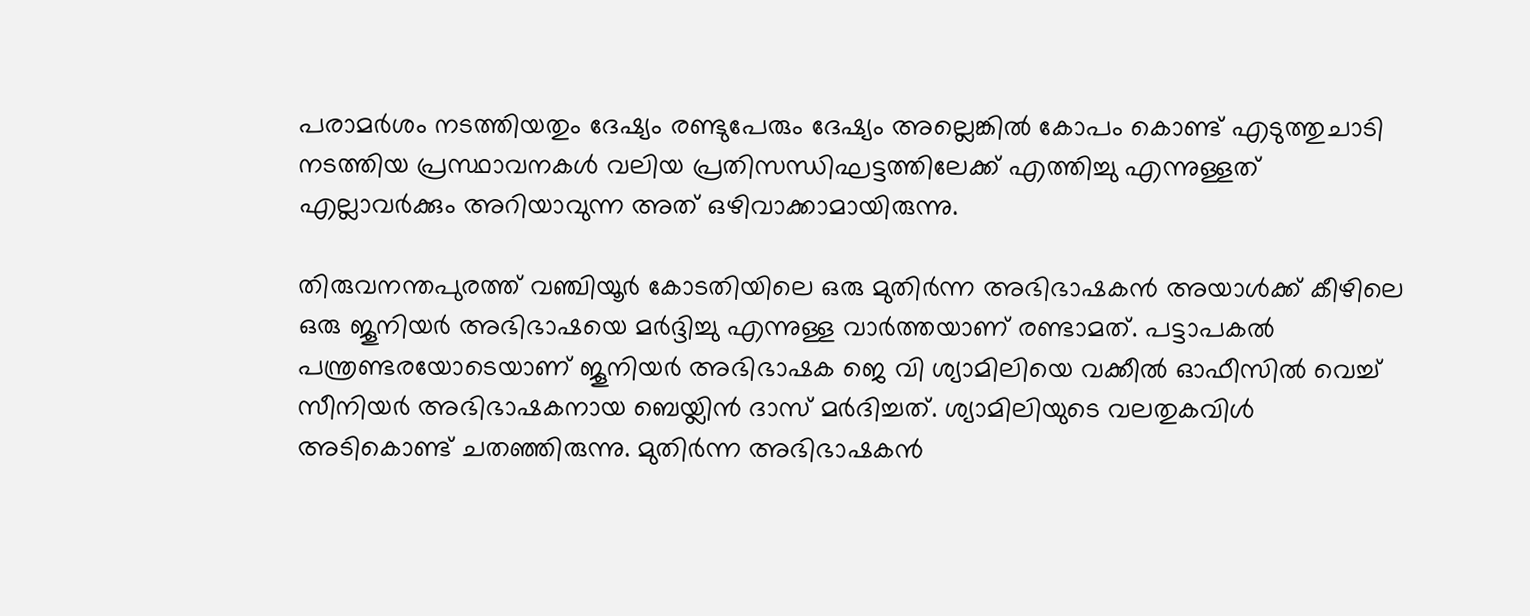പരാമര്‍ശം നടത്തിയതും ദേഷ്യം രണ്ടുപേരും ദേഷ്യം അല്ലെങ്കില്‍ കോപം കൊണ്ട് എടുത്തുചാടി നടത്തിയ പ്രസ്ഥാവനകള്‍ വലിയ പ്രതിസന്ധിഘട്ടത്തിലേക്ക് എത്തിച്ചു എന്നുള്ളത് എല്ലാവര്‍ക്കും അറിയാവുന്ന അത് ഒഴിവാക്കാമായിരുന്നു.

തിരുവനന്തപുരത്ത് വഞ്ചിയൂര്‍ കോടതിയിലെ ഒരു മുതിര്‍ന്ന അഭിഭാഷകന്‍ അയാള്‍ക്ക് കീഴിലെ ഒരു ജൂനിയര്‍ അഭിഭാഷയെ മര്‍ദ്ദിച്ചു എന്നുള്ള വാര്‍ത്തയാണ് രണ്ടാമത്. പട്ടാപകല്‍ പന്ത്രണ്ടരയോടെയാണ് ജൂനിയര്‍ അഭിഭാഷക ജെ വി ശ്യാമിലിയെ വക്കീല്‍ ഓഫീസില്‍ വെച്ച് സീനിയര്‍ അഭിഭാഷകനായ ബെയ്ലിന്‍ ദാസ് മര്‍ദിച്ചത്. ശ്യാമിലിയുടെ വലതുകവിള്‍ അടികൊണ്ട് ചതഞ്ഞിരുന്നു. മുതിര്‍ന്ന അഭിഭാഷകന്‍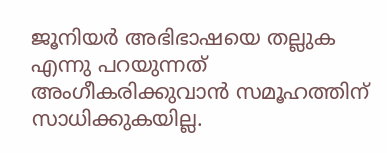ജൂനിയര്‍ അഭിഭാഷയെ തല്ലുക എന്നു പറയുന്നത് അംഗീകരിക്കുവാന്‍ സമൂഹത്തിന് സാധിക്കുകയില്ല.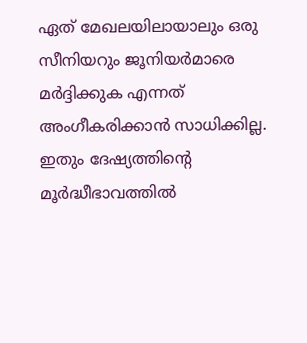ഏത് മേഖലയിലായാലും ഒരു സീനിയറും ജൂനിയര്‍മാരെ മര്‍ദ്ദിക്കുക എന്നത് അംഗീകരിക്കാന്‍ സാധിക്കില്ല. ഇതും ദേഷ്യത്തിന്‍റെ മൂര്‍ദ്ധീഭാവത്തില്‍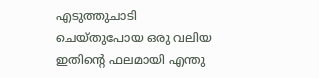എടുത്തുചാടി ചെയ്തുപോയ ഒരു വലിയ ഇതിന്‍റെ ഫലമായി എന്തു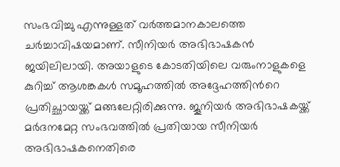സംഭവിച്ചു എന്നുള്ളത് വര്‍ത്തമാനകാലത്തെ ചര്‍ച്ചാവിഷയമാണ്. സീനിയര്‍ അഭിഭാഷകന്‍ ജയിലിലായി. അയാളുടെ കോടതിയിലെ വരുംനാളുകളെ കുറിച്ച് ആശങ്കകള്‍ സമൂഹത്തില്‍ അദ്ദേഹത്തിന്‍റെ പ്രതിച്ഛായയ്ക്ക് മങ്ങലേറ്റിരിക്കുന്നു. ജൂനിയര്‍ അഭിഭാഷകയ്ക്ക് മര്‍ദനമേറ്റ സംഭവത്തില്‍ പ്രതിയായ സീനിയര്‍ അഭിഭാഷകനെതിരെ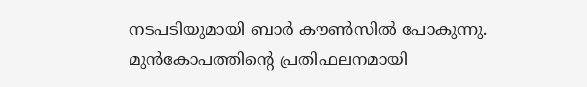നടപടിയുമായി ബാര്‍ കൗണ്‍സില്‍ പോകുന്നു. മുന്‍കോപത്തിന്‍റെ പ്രതിഫലനമായി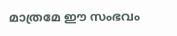മാത്രമേ ഈ സംഭവം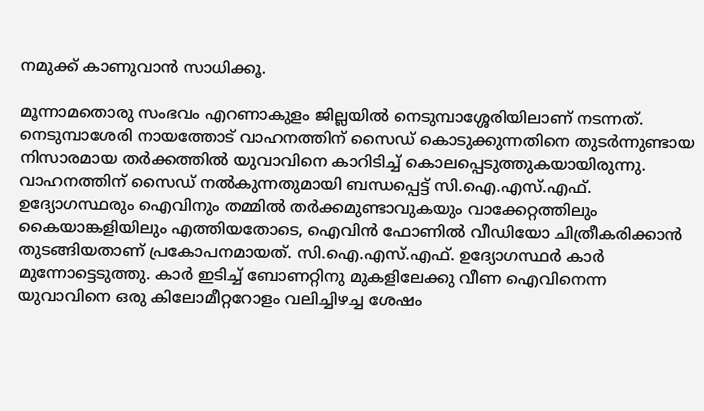നമുക്ക് കാണുവാന്‍ സാധിക്കൂ.

മൂന്നാമതൊരു സംഭവം എറണാകുളം ജില്ലയില്‍ നെടുമ്പാശ്ശേരിയിലാണ് നടന്നത്. നെടുമ്പാശേരി നായത്തോട് വാഹനത്തിന് സൈഡ് കൊടുക്കുന്നതിനെ തുടര്‍ന്നുണ്ടായ നിസാരമായ തര്‍ക്കത്തില്‍ യുവാവിനെ കാറിടിച്ച് കൊലപ്പെടുത്തുകയായിരുന്നു. വാഹനത്തിന് സൈഡ് നല്‍കുന്നതുമായി ബന്ധപ്പെട്ട് സി.ഐ.എസ്.എഫ്. ഉദ്യോഗസ്ഥരും ഐവിനും തമ്മില്‍ തര്‍ക്കമുണ്ടാവുകയും വാക്കേറ്റത്തിലും കൈയാങ്കളിയിലും എത്തിയതോടെ, ഐവിന്‍ ഫോണില്‍ വീഡിയോ ചിത്രീകരിക്കാന്‍ തുടങ്ങിയതാണ് പ്രകോപനമായത്. സി.ഐ.എസ്.എഫ്. ഉദ്യോഗസ്ഥര്‍ കാര്‍ മുന്നോട്ടെടുത്തു. കാര്‍ ഇടിച്ച് ബോണറ്റിനു മുകളിലേക്കു വീണ ഐവിനെന്ന യുവാവിനെ ഒരു കിലോമീറ്ററോളം വലിച്ചിഴച്ച ശേഷം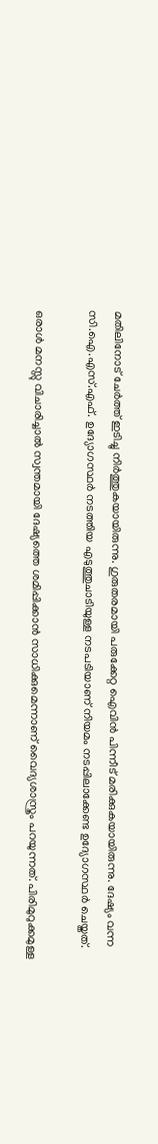മതിലിനോട് ചേര്‍ത്ത് ഇടിച്ചു നിര്‍ത്തുകയായിരുന്നു. ഗുരുതരമായി പരുക്കേറ്റ ഐവിന്‍ പിന്നീട് മരിക്കുകയായിരുന്നു. ദേഷ്യം വന്ന സി.ഐ.എസ്.എഫ്. ഉദ്യോഗസ്ഥര്‍ നടത്തിയ എടുത്തുചാടിയുള്ള നടപടിയാണ് നിയമം നടപ്പിലാക്കേണ്ട ഉദ്യോഗസ്ഥര്‍ ചെയ്തത്.

ഒരാള്‍ മനസ്സു വിചാരിച്ചാല്‍ സ്വന്തമായി ദേഷ്യത്തെ ശമിപ്പിക്കാന്‍ സാധിക്കുമെന്നാണ് വൈദ്യശാസ്ത്രം പറയുന്നത്. പിരിമുറുക്കമുള്ള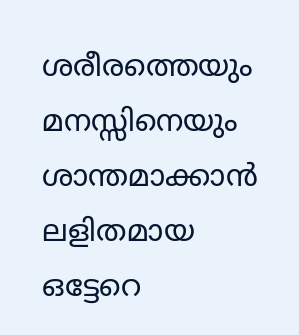ശരീരത്തെയും മനസ്സിനെയും ശാന്തമാക്കാന്‍ ലളിതമായ ഒട്ടേറെ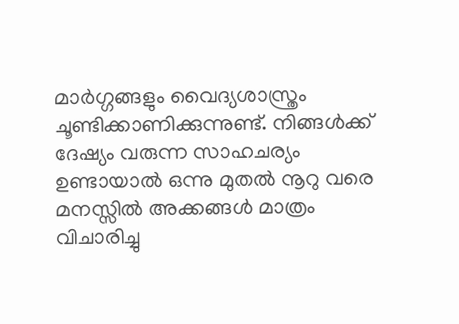മാര്‍ഗ്ഗങ്ങളും വൈദ്യശാസ്ത്രം ചൂണ്ടിക്കാണിക്കുന്നുണ്ട്. നിങ്ങള്‍ക്ക്  ദേഷ്യം വരുന്ന സാഹചര്യം ഉണ്ടായാല്‍ ഒന്നു മുതല്‍ നൂറു വരെ മനസ്സില്‍ അക്കങ്ങള്‍ മാത്രം വിചാരിച്ചു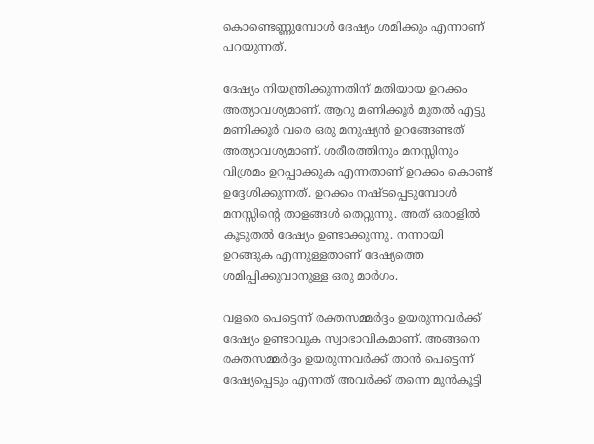കൊണ്ടെണ്ണുമ്പോള്‍ ദേഷ്യം ശമിക്കും എന്നാണ് പറയുന്നത്.

ദേഷ്യം നിയന്ത്രിക്കുന്നതിന് മതിയായ ഉറക്കം അത്യാവശ്യമാണ്. ആറു മണിക്കൂര്‍ മുതല്‍ എട്ടു മണിക്കൂര്‍ വരെ ഒരു മനുഷ്യന്‍ ഉറങ്ങേണ്ടത് അത്യാവശ്യമാണ്. ശരീരത്തിനും മനസ്സിനും വിശ്രമം ഉറപ്പാക്കുക എന്നതാണ് ഉറക്കം കൊണ്ട് ഉദ്ദേശിക്കുന്നത്. ഉറക്കം നഷ്ടപ്പെടുമ്പോള്‍ മനസ്സിന്‍റെ താളങ്ങള്‍ തെറ്റുന്നു. അത് ഒരാളില്‍ കൂടുതല്‍ ദേഷ്യം ഉണ്ടാക്കുന്നു. നന്നായി ഉറങ്ങുക എന്നുള്ളതാണ് ദേഷ്യത്തെ ശമിപ്പിക്കുവാനുള്ള ഒരു മാര്‍ഗം.

വളരെ പെട്ടെന്ന് രക്തസമ്മര്‍ദ്ദം ഉയരുന്നവര്‍ക്ക് ദേഷ്യം ഉണ്ടാവുക സ്വാഭാവികമാണ്. അങ്ങനെ രക്തസമ്മര്‍ദ്ദം ഉയരുന്നവര്‍ക്ക് താന്‍ പെട്ടെന്ന് ദേഷ്യപ്പെടും എന്നത് അവര്‍ക്ക് തന്നെ മുന്‍കൂട്ടി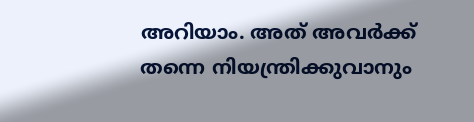അറിയാം. അത് അവര്‍ക്ക് തന്നെ നിയന്ത്രിക്കുവാനും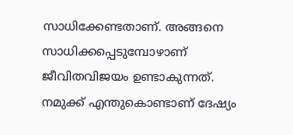സാധിക്കേണ്ടതാണ്. അങ്ങനെ സാധിക്കപ്പെടുമ്പോഴാണ് ജീവിതവിജയം ഉണ്ടാകുന്നത്. നമുക്ക് എന്തുകൊണ്ടാണ് ദേഷ്യം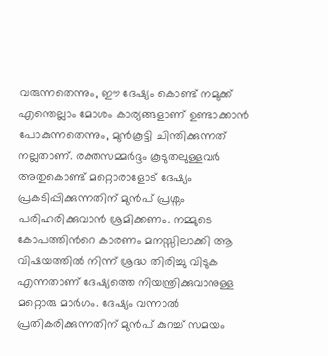വരുന്നതെന്നും, ഈ ദേഷ്യം കൊണ്ട് നമുക്ക് എന്തെല്ലാം മോശം കാര്യങ്ങളാണ് ഉണ്ടാക്കാന്‍ പോകുന്നതെന്നും, മുന്‍കൂട്ടി ചിന്തിക്കുന്നത് നല്ലതാണ്. രക്തസമ്മര്‍ദ്ദം കൂടുതലുള്ളവര്‍ അതുകൊണ്ട് മറ്റൊരാളോട് ദേഷ്യം പ്രകടിപ്പിക്കുന്നതിന് മുന്‍പ് പ്രശ്നം പരിഹരിക്കുവാന്‍ ശ്രമിക്കണം. നമ്മുടെ കോപത്തിന്‍റെ കാരണം മനസ്സിലാക്കി ആ വിഷയത്തില്‍ നിന്ന് ശ്രദ്ധ തിരിച്ചു വിടുക എന്നതാണ് ദേഷ്യത്തെ നിയന്ത്രിക്കുവാനുള്ള മറ്റൊരു മാര്‍ഗം. ദേഷ്യം വന്നാല്‍ പ്രതികരിക്കുന്നതിന് മുന്‍പ് കുറച്ച് സമയം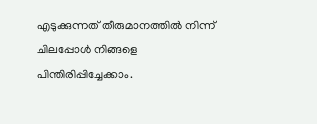എടുക്കുന്നത് തീരുമാനത്തില്‍ നിന്ന് ചിലപ്പോള്‍ നിങ്ങളെ പിന്തിരിപ്പിച്ചേക്കാം.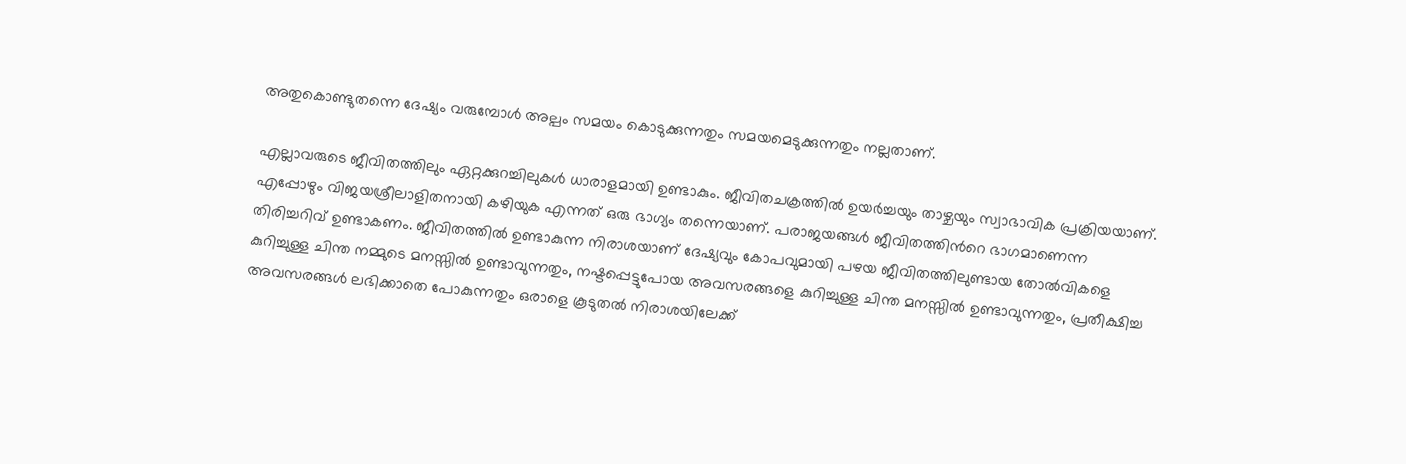അതുകൊണ്ടുതന്നെ ദേഷ്യം വരുമ്പോള്‍ അല്പം സമയം കൊടുക്കുന്നതും സമയമെടുക്കുന്നതും നല്ലതാണ്.

എല്ലാവരുടെ ജീവിതത്തിലും ഏറ്റക്കുറച്ചിലുകള്‍ ധാരാളമായി ഉണ്ടാകും. ജീവിതചക്രത്തില്‍ ഉയര്‍ച്ചയും താഴ്ചയും സ്വാഭാവിക പ്രക്രിയയാണ്. എപ്പോഴും വിജയശ്രീലാളിതനായി കഴിയുക എന്നത് ഒരു ഭാഗ്യം തന്നെയാണ്. പരാജയങ്ങള്‍ ജീവിതത്തിന്‍റെ ഭാഗമാണെന്ന തിരിച്ചറിവ് ഉണ്ടാകണം. ജീവിതത്തില്‍ ഉണ്ടാകുന്ന നിരാശയാണ് ദേഷ്യവും കോപവുമായി പഴയ ജീവിതത്തിലുണ്ടായ തോല്‍വികളെ കുറിച്ചുള്ള ചിന്ത നമ്മുടെ മനസ്സില്‍ ഉണ്ടാവുന്നതും, നഷ്ടപ്പെട്ടുപോയ അവസരങ്ങളെ കുറിച്ചുള്ള ചിന്ത മനസ്സില്‍ ഉണ്ടാവുന്നതും, പ്രതീക്ഷിച്ച അവസരങ്ങള്‍ ലഭിക്കാതെ പോകുന്നതും ഒരാളെ കൂടുതല്‍ നിരാശയിലേക്ക്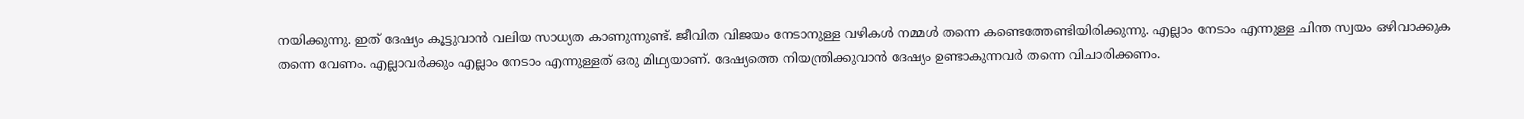നയിക്കുന്നു. ഇത് ദേഷ്യം കൂട്ടുവാന്‍ വലിയ സാധ്യത കാണുന്നുണ്ട്. ജീവിത വിജയം നേടാനുള്ള വഴികള്‍ നമ്മള്‍ തന്നെ കണ്ടെത്തേണ്ടിയിരിക്കുന്നു. എല്ലാം നേടാം എന്നുള്ള ചിന്ത സ്വയം ഒഴിവാക്കുക തന്നെ വേണം. എല്ലാവര്‍ക്കും എല്ലാം നേടാം എന്നുള്ളത് ഒരു മിഥ്യയാണ്. ദേഷ്യത്തെ നിയന്ത്രിക്കുവാന്‍ ദേഷ്യം ഉണ്ടാകുന്നവര്‍ തന്നെ വിചാരിക്കണം.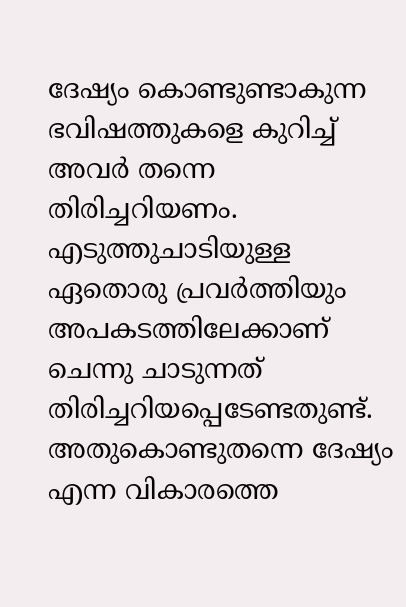ദേഷ്യം കൊണ്ടുണ്ടാകുന്ന ഭവിഷത്തുകളെ കുറിച്ച് അവര്‍ തന്നെ തിരിച്ചറിയണം. എടുത്തുചാടിയുള്ള ഏതൊരു പ്രവര്‍ത്തിയും അപകടത്തിലേക്കാണ് ചെന്നു ചാടുന്നത് തിരിച്ചറിയപ്പെടേണ്ടതുണ്ട്. അതുകൊണ്ടുതന്നെ ദേഷ്യം എന്ന വികാരത്തെ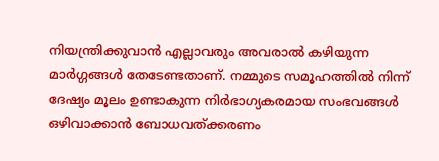നിയന്ത്രിക്കുവാന്‍ എല്ലാവരും അവരാല്‍ കഴിയുന്ന മാര്‍ഗ്ഗങ്ങള്‍ തേടേണ്ടതാണ്. നമ്മുടെ സമൂഹത്തില്‍ നിന്ന് ദേഷ്യം മൂലം ഉണ്ടാകുന്ന നിര്‍ഭാഗ്യകരമായ സംഭവങ്ങള്‍ ഒഴിവാക്കാന്‍ ബോധവത്ക്കരണം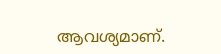ആവശ്യമാണ്.